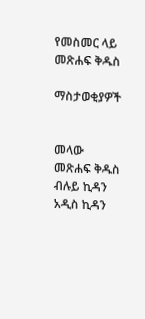የመስመር ላይ መጽሐፍ ቅዱስ

ማስታወቂያዎች


መላው መጽሐፍ ቅዱስ ብሉይ ኪዳን አዲስ ኪዳን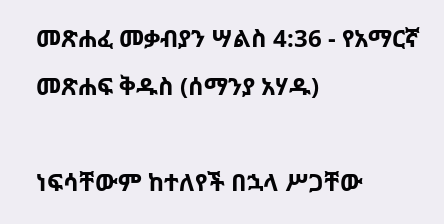መጽሐፈ መቃብያን ሣልስ 4:36 - የአማርኛ መጽሐፍ ቅዱስ (ሰማንያ አሃዱ)

ነፍሳቸውም ከተለየች በኋላ ሥጋቸው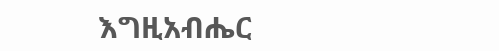እግዚአብሔር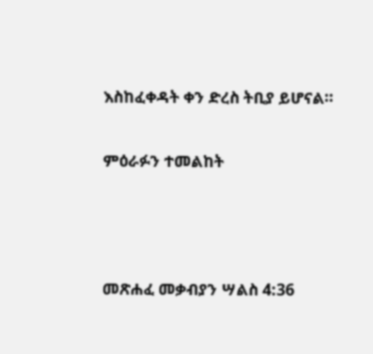እስከፈቀዳት ቀን ድረስ ትቢያ ይሆናል።

ምዕራፉን ተመልከት



መጽሐፈ መቃብያን ሣልስ 4:36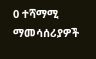0 ተሻማሚ ማመሳሰሪያዎች